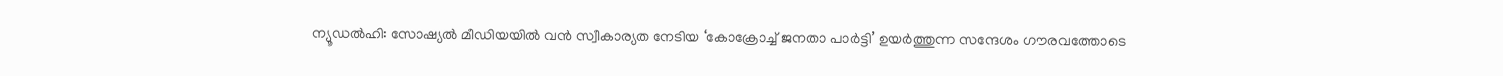ന്യൂഡൽഹി: സോഷ്യൽ മീഡിയയിൽ വൻ സ്വീകാര്യത നേടിയ ‘കോക്രോച്ച് ജനതാ പാർട്ടി’ ഉയർത്തുന്ന സന്ദേശം ഗൗരവത്തോടെ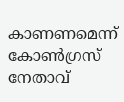കാണണമെന്ന് കോൺഗ്രസ് നേതാവ്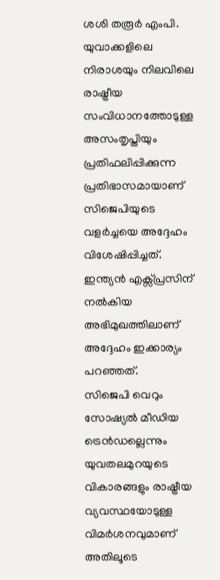ശശി തരൂർ എംപി. യുവാക്കളിലെ നിരാശയും നിലവിലെ രാഷ്ട്രീയ സംവിധാനത്തോടുള്ള അസംതൃപ്തിയും പ്രതിഫലിപ്പിക്കുന്ന പ്രതിഭാസമായാണ് സിജെപിയുടെ വളർച്ചയെ അദ്ദേഹം വിശേഷിപ്പിച്ചത്. ഇന്ത്യൻ എക്സ്പ്രസിന് നൽകിയ അഭിമുഖത്തിലാണ് അദ്ദേഹം ഇക്കാര്യം പറഞ്ഞത്.
സിജെപി വെറും സോഷ്യൽ മീഡിയ ട്രെൻഡല്ലെന്നും യുവതലമുറയുടെ വികാരങ്ങളും രാഷ്ട്രീയ വ്യവസ്ഥയോടുള്ള വിമർശനവുമാണ് അതിലൂടെ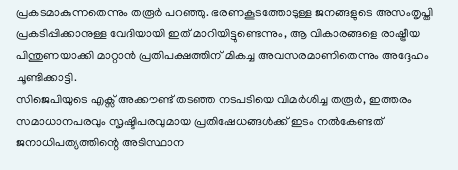പ്രകടമാകുന്നതെന്നും തരൂർ പറഞ്ഞു. ഭരണകൂടത്തോടുള്ള ജനങ്ങളുടെ അസംതൃപ്തി പ്രകടിപ്പിക്കാനുള്ള വേദിയായി ഇത് മാറിയിട്ടുണ്ടെന്നും, ആ വികാരങ്ങളെ രാഷ്ട്രീയ പിന്തുണയാക്കി മാറ്റാൻ പ്രതിപക്ഷത്തിന് മികച്ച അവസരമാണിതെന്നും അദ്ദേഹം ചൂണ്ടിക്കാട്ടി.
സിജെപിയുടെ എക്സ് അക്കൗണ്ട് തടഞ്ഞ നടപടിയെ വിമർശിച്ച തരൂർ, ഇത്തരം സമാധാനപരവും സൃഷ്ടിപരവുമായ പ്രതിഷേധങ്ങൾക്ക് ഇടം നൽകേണ്ടത് ജനാധിപത്യത്തിന്റെ അടിസ്ഥാന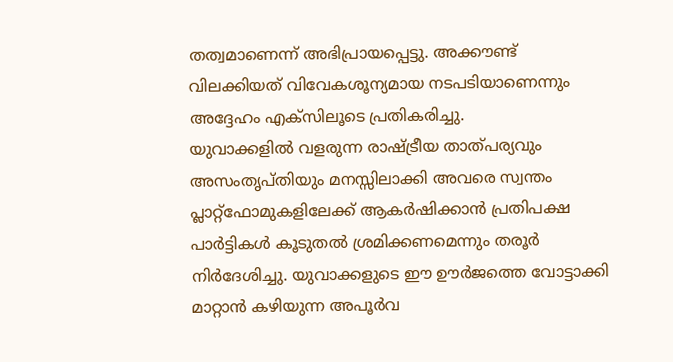തത്വമാണെന്ന് അഭിപ്രായപ്പെട്ടു. അക്കൗണ്ട് വിലക്കിയത് വിവേകശൂന്യമായ നടപടിയാണെന്നും അദ്ദേഹം എക്സിലൂടെ പ്രതികരിച്ചു.
യുവാക്കളിൽ വളരുന്ന രാഷ്ട്രീയ താത്പര്യവും അസംതൃപ്തിയും മനസ്സിലാക്കി അവരെ സ്വന്തം പ്ലാറ്റ്ഫോമുകളിലേക്ക് ആകർഷിക്കാൻ പ്രതിപക്ഷ പാർട്ടികൾ കൂടുതൽ ശ്രമിക്കണമെന്നും തരൂർ നിർദേശിച്ചു. യുവാക്കളുടെ ഈ ഊർജത്തെ വോട്ടാക്കി മാറ്റാൻ കഴിയുന്ന അപൂർവ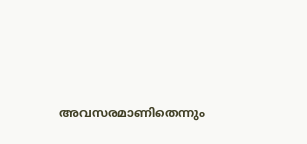അവസരമാണിതെന്നും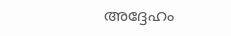അദ്ദേഹം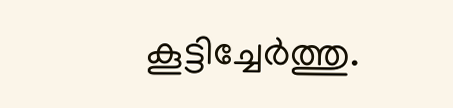കൂട്ടിച്ചേർത്തു.